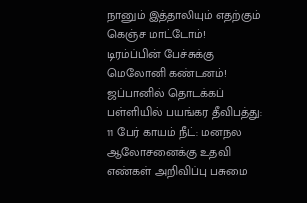நானும் இத்தாலியும் எதற்கும் கெஞ்ச மாட்டோம்! டிரம்ப்பின் பேச்சுக்கு மெலோனி கண்டனம்! ஜப்பானில் தொடக்கப் பள்ளியில் பயங்கர தீவிபத்து: 11 பேர் காயம் நீட்: மனநல ஆலோசனைக்கு உதவி எண்கள் அறிவிப்பு பசுமை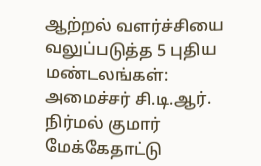ஆற்றல் வளர்ச்சியை வலுப்படுத்த 5 புதிய மண்டலங்கள்: அமைச்சர் சி.டி.ஆர். நிர்மல் குமார் மேக்கேதாட்டு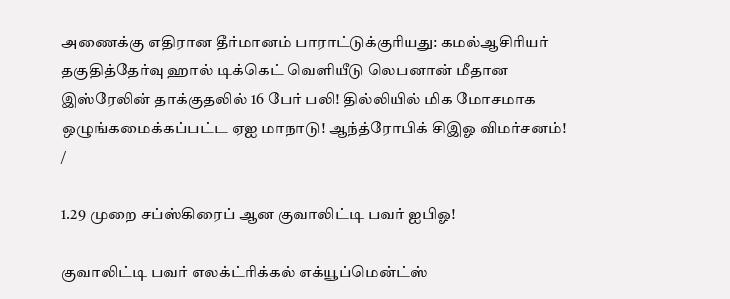அணைக்கு எதிரான தீர்மானம் பாராட்டுக்குரியது: கமல்ஆசிரியர் தகுதித்தேர்வு ஹால் டிக்கெட் வெளியீடு லெபனான் மீதான இஸ்ரேலின் தாக்குதலில் 16 பேர் பலி! தில்லியில் மிக மோசமாக ஒழுங்கமைக்கப்பட்ட ஏஐ மாநாடு! ஆந்த்ரோபிக் சிஇஓ விமர்சனம்!
/

1.29 முறை சப்ஸ்கிரைப் ஆன குவாலிட்டி பவர் ஐபிஓ!

குவாலிட்டி பவர் எலக்ட்ரிக்கல் எக்யூப்மென்ட்ஸ்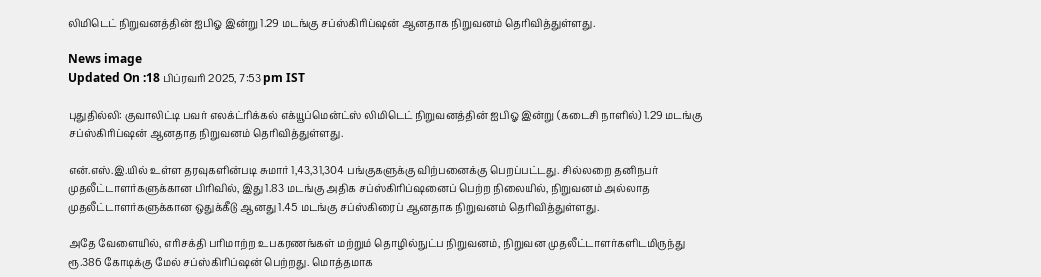லிமிடெட் நிறுவனத்தின் ஐபிஓ இன்று 1.29 மடங்கு சப்ஸ்கிரிப்ஷன் ஆனதாக நிறுவனம் தெரிவித்துள்ளது.

News image
Updated On :18 பிப்ரவரி 2025, 7:53 pm IST

புதுதில்லி: குவாலிட்டி பவர் எலக்ட்ரிக்கல் எக்யூப்மென்ட்ஸ் லிமிடெட் நிறுவனத்தின் ஐபிஓ இன்று (கடைசி நாளில்) 1.29 மடங்கு சப்ஸ்கிரிப்ஷன் ஆனதாத நிறுவனம் தெரிவித்துள்ளது.

என்.எஸ்.இ.யில் உள்ள தரவுகளின்படி சுமார் 1,43,31,304 பங்குகளுக்கு விற்பனைக்கு பெறப்பட்டது. சில்லறை தனிநபர் முதலீட்டாளர்களுக்கான பிரிவில், இது 1.83 மடங்கு அதிக சப்ஸ்கிரிப்ஷனைப் பெற்ற நிலையில், நிறுவனம் அல்லாத முதலீட்டாளர்களுக்கான ஒதுக்கீடு ஆனது 1.45 மடங்கு சப்ஸ்கிரைப் ஆனதாக நிறுவனம் தெரிவித்துள்ளது.

அதே வேளையில், எரிசக்தி பரிமாற்ற உபகரணங்கள் மற்றும் தொழில்நுட்ப நிறுவனம், நிறுவன முதலீட்டாளர்களிடமிருந்து ரூ.386 கோடிக்கு மேல் சப்ஸ்கிரிப்ஷன் பெற்றது. மொத்தமாக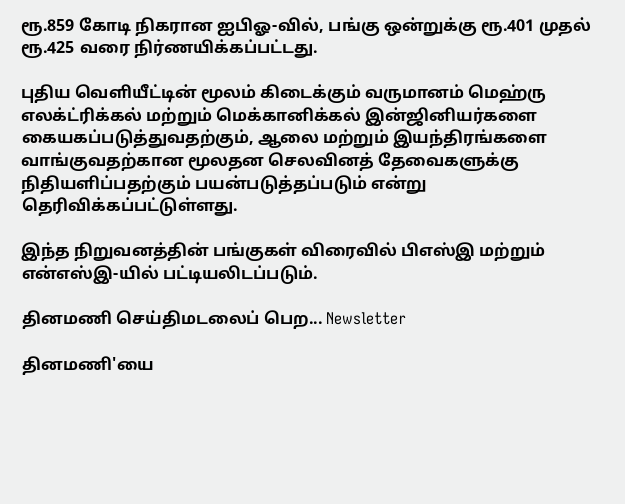ரூ.859 கோடி நிகரான ஐபிஓ-வில், பங்கு ஒன்றுக்கு ரூ.401 முதல் ரூ.425 வரை நிர்ணயிக்கப்பட்டது.

புதிய வெளியீட்டின் மூலம் கிடைக்கும் வருமானம் மெஹ்ரு எலக்ட்ரிக்கல் மற்றும் மெக்கானிக்கல் இன்ஜினியர்களை கையகப்படுத்துவதற்கும், ஆலை மற்றும் இயந்திரங்களை வாங்குவதற்கான மூலதன செலவினத் தேவைகளுக்கு நிதியளிப்பதற்கும் பயன்படுத்தப்படும் என்று தெரிவிக்கப்பட்டுள்ளது.

இந்த நிறுவனத்தின் பங்குகள் விரைவில் பிஎஸ்இ மற்றும் என்எஸ்இ-யில் பட்டியலிடப்படும்.

தினமணி செய்திமடலைப் பெற... Newsletter

தினமணி'யை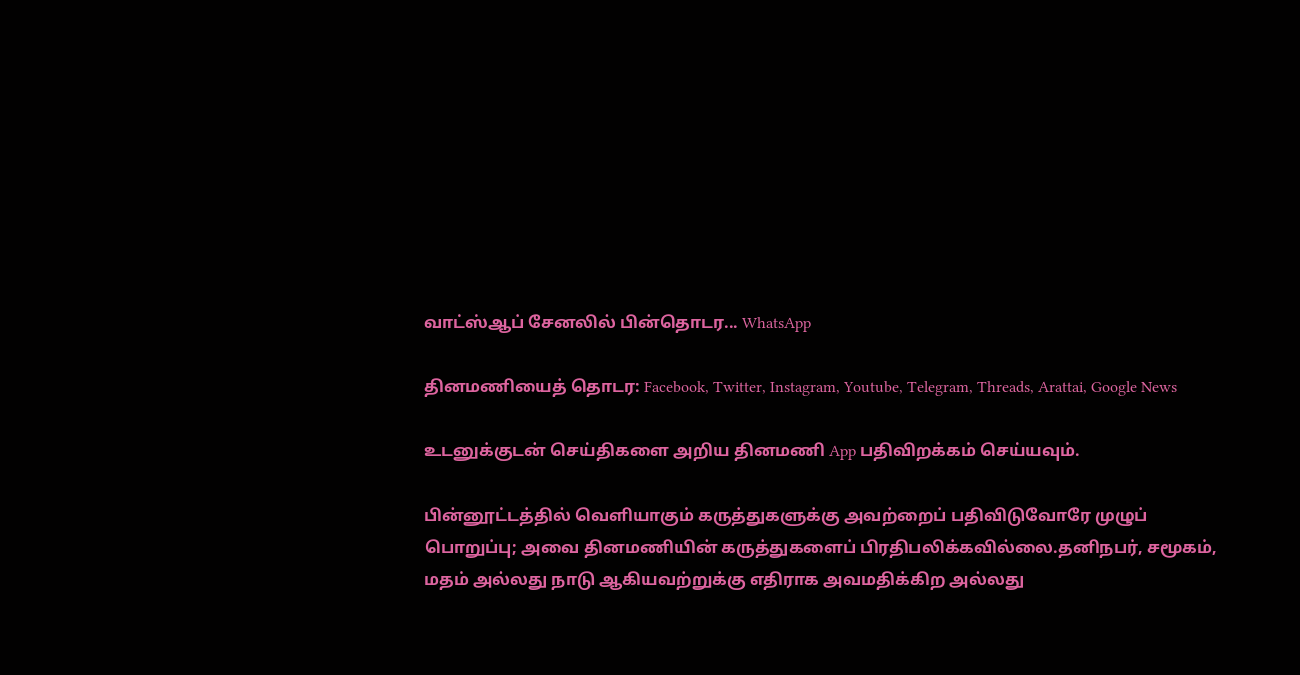வாட்ஸ்ஆப் சேனலில் பின்தொடர... WhatsApp

தினமணியைத் தொடர: Facebook, Twitter, Instagram, Youtube, Telegram, Threads, Arattai, Google News

உடனுக்குடன் செய்திகளை அறிய தினமணி App பதிவிறக்கம் செய்யவும்.

பின்னூட்டத்தில் வெளியாகும் கருத்துகளுக்கு அவற்றைப் பதிவிடுவோரே முழுப் பொறுப்பு; அவை தினமணியின் கருத்துகளைப் பிரதிபலிக்கவில்லை.தனிநபர், சமூகம், மதம் அல்லது நாடு ஆகியவற்றுக்கு எதிராக அவமதிக்கிற அல்லது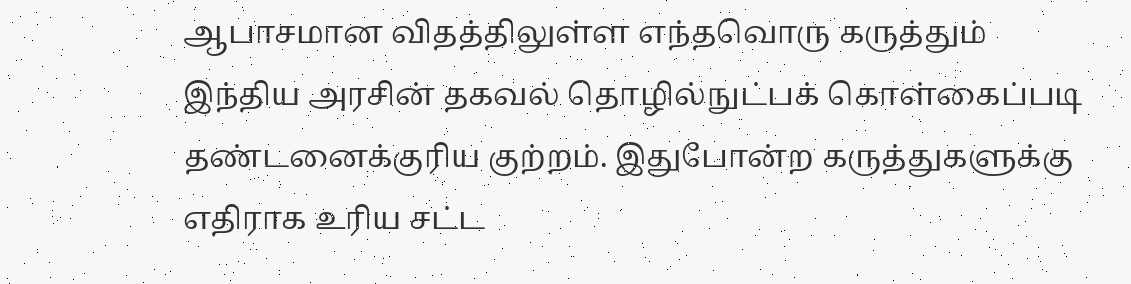ஆபாசமான விதத்திலுள்ள எந்தவொரு கருத்தும் இந்திய அரசின் தகவல் தொழில்நுட்பக் கொள்கைப்படி தண்டனைக்குரிய குற்றம். இதுபோன்ற கருத்துகளுக்கு எதிராக உரிய சட்ட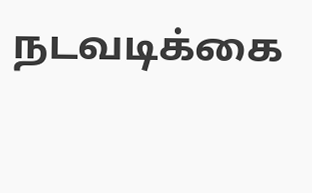நடவடிக்கை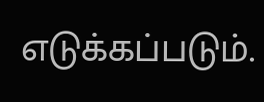எடுக்கப்படும்.